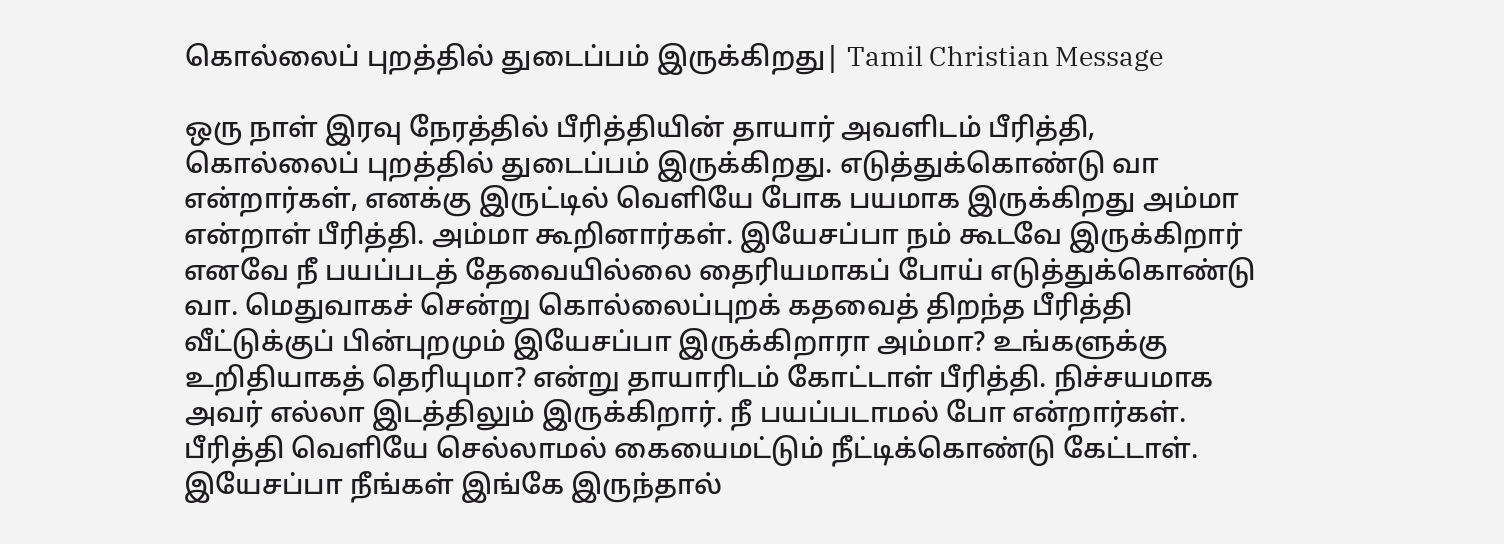கொல்லைப் புறத்தில் துடைப்பம் இருக்கிறது| Tamil Christian Message

ஒரு நாள் இரவு நேரத்தில் பீரித்தியின் தாயார் அவளிடம் பீரித்தி, கொல்லைப் புறத்தில் துடைப்பம் இருக்கிறது. எடுத்துக்கொண்டு வா என்றார்கள், எனக்கு இருட்டில் வெளியே போக பயமாக இருக்கிறது அம்மா என்றாள் பீரித்தி. அம்மா கூறினார்கள். இயேசப்பா நம் கூடவே இருக்கிறார் எனவே நீ பயப்படத் தேவையில்லை தைரியமாகப் போய் எடுத்துக்கொண்டு வா. மெதுவாகச் சென்று கொல்லைப்புறக் கதவைத் திறந்த பீரித்தி வீட்டுக்குப் பின்புறமும் இயேசப்பா இருக்கிறாரா அம்மா? உங்களுக்கு உறிதியாகத் தெரியுமா? என்று தாயாரிடம் கோட்டாள் பீரித்தி. நிச்சயமாக அவர் எல்லா இடத்திலும் இருக்கிறார். நீ பயப்படாமல் போ என்றார்கள். பீரித்தி வெளியே செல்லாமல் கையைமட்டும் நீட்டிக்கொண்டு கேட்டாள். இயேசப்பா நீங்கள் இங்கே இருந்தால்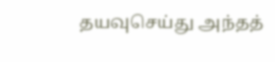தயவுசெய்து அந்தத்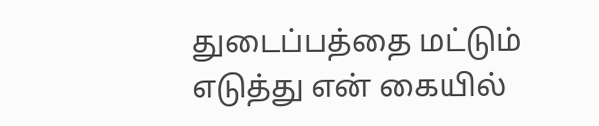துடைப்பத்தை மட்டும் எடுத்து என் கையில்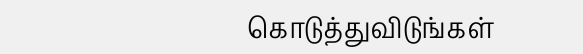கொடுத்துவிடுங்கள்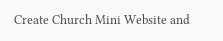Create Church Mini Website and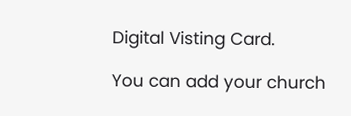Digital Visting Card.

You can add your church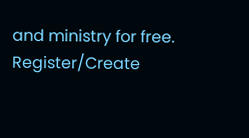and ministry for free.
Register/Create